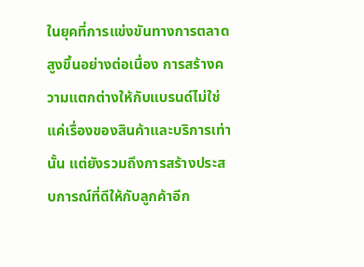ในยุคที่การแข่งขันทางการตลาดสูงขึ้นอย่างต่อเนื่อง การสร้างความแตกต่างให้กับแบรนด์ไม่ใช่แค่เรื่องของสินค้าและบริการเท่านั้น แต่ยังรวมถึงการสร้างประสบการณ์ที่ดีให้กับลูกค้าอีก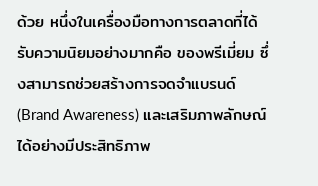ด้วย หนึ่งในเครื่องมือทางการตลาดที่ได้รับความนิยมอย่างมากคือ ของพรีเมี่ยม ซึ่งสามารถช่วยสร้างการจดจำแบรนด์ (Brand Awareness) และเสริมภาพลักษณ์ได้อย่างมีประสิทธิภาพ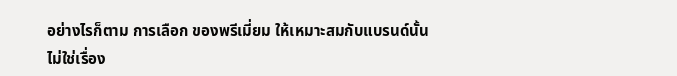อย่างไรก็ตาม การเลือก ของพรีเมี่ยม ให้เหมาะสมกับแบรนด์นั้นไม่ใช่เรื่อง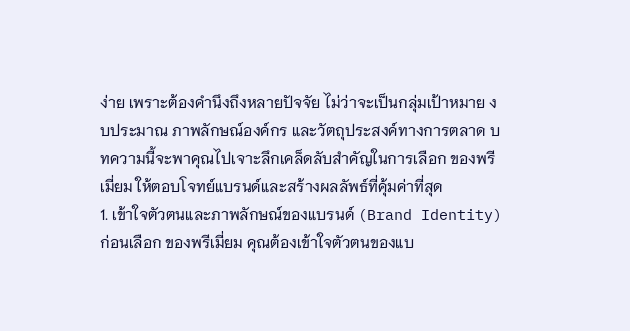ง่าย เพราะต้องคำนึงถึงหลายปัจจัย ไม่ว่าจะเป็นกลุ่มเป้าหมาย งบประมาณ ภาพลักษณ์องค์กร และวัตถุประสงค์ทางการตลาด บทความนี้จะพาคุณไปเจาะลึกเคล็ดลับสำคัญในการเลือก ของพรีเมี่ยม ให้ตอบโจทย์แบรนด์และสร้างผลลัพธ์ที่คุ้มค่าที่สุด
1. เข้าใจตัวตนและภาพลักษณ์ของแบรนด์ (Brand Identity)
ก่อนเลือก ของพรีเมี่ยม คุณต้องเข้าใจตัวตนของแบ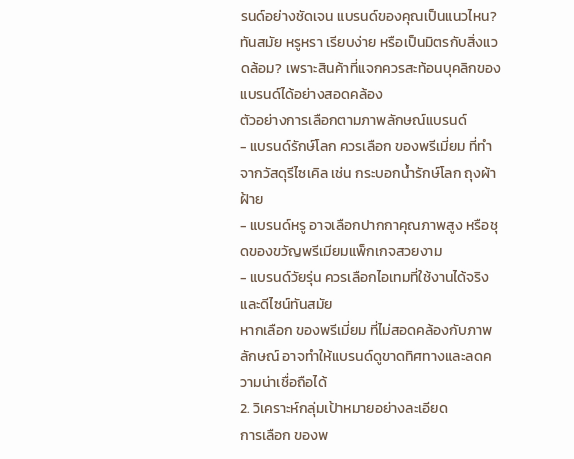รนด์อย่างชัดเจน แบรนด์ของคุณเป็นแนวไหน? ทันสมัย หรูหรา เรียบง่าย หรือเป็นมิตรกับสิ่งแวดล้อม? เพราะสินค้าที่แจกควรสะท้อนบุคลิกของแบรนด์ได้อย่างสอดคล้อง
ตัวอย่างการเลือกตามภาพลักษณ์แบรนด์
- แบรนด์รักษ์โลก ควรเลือก ของพรีเมี่ยม ที่ทำจากวัสดุรีไซเคิล เช่น กระบอกน้ำรักษ์โลก ถุงผ้าฝ้าย
- แบรนด์หรู อาจเลือกปากกาคุณภาพสูง หรือชุดของขวัญพรีเมียมแพ็กเกจสวยงาม
- แบรนด์วัยรุ่น ควรเลือกไอเทมที่ใช้งานได้จริงและดีไซน์ทันสมัย
หากเลือก ของพรีเมี่ยม ที่ไม่สอดคล้องกับภาพลักษณ์ อาจทำให้แบรนด์ดูขาดทิศทางและลดความน่าเชื่อถือได้
2. วิเคราะห์กลุ่มเป้าหมายอย่างละเอียด
การเลือก ของพ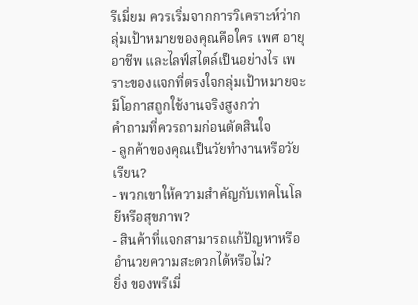รีเมี่ยม ควรเริ่มจากการวิเคราะห์ว่ากลุ่มเป้าหมายของคุณคือใคร เพศ อายุ อาชีพ และไลฟ์สไตล์เป็นอย่างไร เพราะของแจกที่ตรงใจกลุ่มเป้าหมายจะมีโอกาสถูกใช้งานจริงสูงกว่า
คำถามที่ควรถามก่อนตัดสินใจ
- ลูกค้าของคุณเป็นวัยทำงานหรือวัยเรียน?
- พวกเขาให้ความสำคัญกับเทคโนโลยีหรือสุขภาพ?
- สินค้าที่แจกสามารถแก้ปัญหาหรืออำนวยความสะดวกได้หรือไม่?
ยิ่ง ของพรีเมี่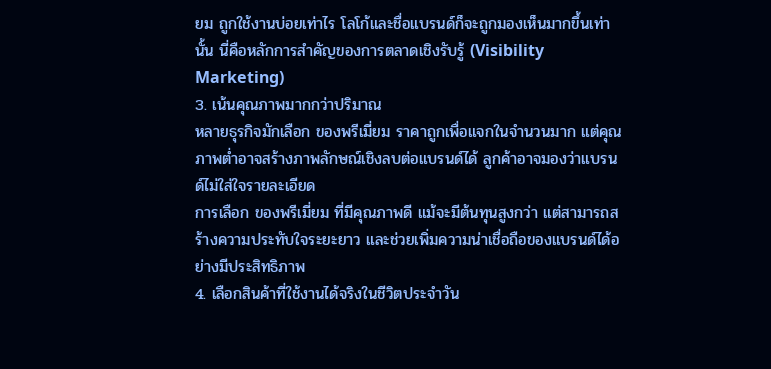ยม ถูกใช้งานบ่อยเท่าไร โลโก้และชื่อแบรนด์ก็จะถูกมองเห็นมากขึ้นเท่านั้น นี่คือหลักการสำคัญของการตลาดเชิงรับรู้ (Visibility Marketing)
3. เน้นคุณภาพมากกว่าปริมาณ
หลายธุรกิจมักเลือก ของพรีเมี่ยม ราคาถูกเพื่อแจกในจำนวนมาก แต่คุณภาพต่ำอาจสร้างภาพลักษณ์เชิงลบต่อแบรนด์ได้ ลูกค้าอาจมองว่าแบรนด์ไม่ใส่ใจรายละเอียด
การเลือก ของพรีเมี่ยม ที่มีคุณภาพดี แม้จะมีต้นทุนสูงกว่า แต่สามารถสร้างความประทับใจระยะยาว และช่วยเพิ่มความน่าเชื่อถือของแบรนด์ได้อย่างมีประสิทธิภาพ
4. เลือกสินค้าที่ใช้งานได้จริงในชีวิตประจำวัน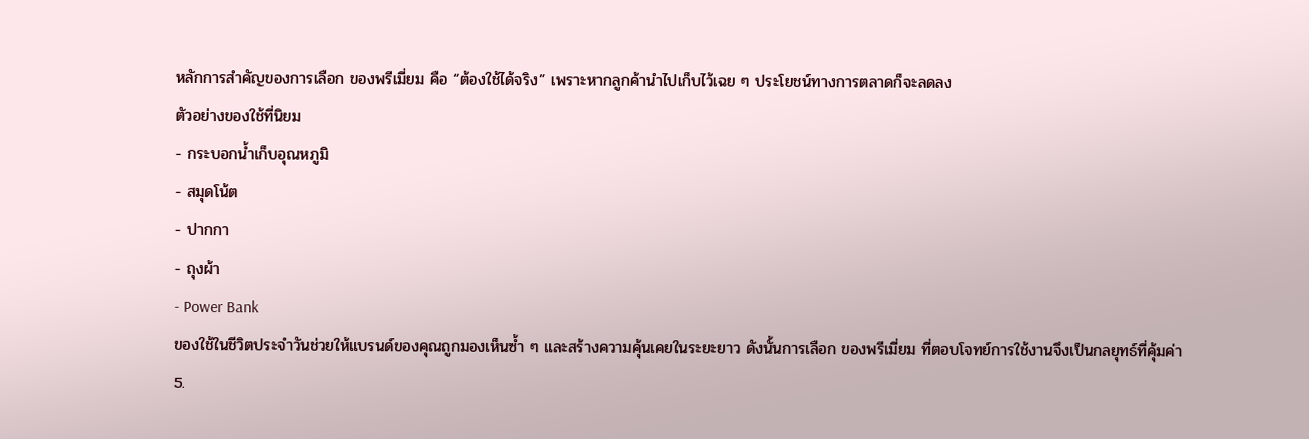หลักการสำคัญของการเลือก ของพรีเมี่ยม คือ “ต้องใช้ได้จริง” เพราะหากลูกค้านำไปเก็บไว้เฉย ๆ ประโยชน์ทางการตลาดก็จะลดลง
ตัวอย่างของใช้ที่นิยม
- กระบอกน้ำเก็บอุณหภูมิ
- สมุดโน้ต
- ปากกา
- ถุงผ้า
- Power Bank
ของใช้ในชีวิตประจำวันช่วยให้แบรนด์ของคุณถูกมองเห็นซ้ำ ๆ และสร้างความคุ้นเคยในระยะยาว ดังนั้นการเลือก ของพรีเมี่ยม ที่ตอบโจทย์การใช้งานจึงเป็นกลยุทธ์ที่คุ้มค่า
5.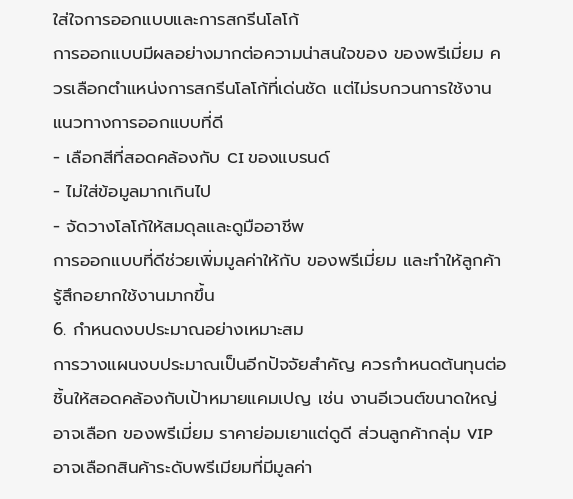ใส่ใจการออกแบบและการสกรีนโลโก้
การออกแบบมีผลอย่างมากต่อความน่าสนใจของ ของพรีเมี่ยม ควรเลือกตำแหน่งการสกรีนโลโก้ที่เด่นชัด แต่ไม่รบกวนการใช้งาน
แนวทางการออกแบบที่ดี
- เลือกสีที่สอดคล้องกับ CI ของแบรนด์
- ไม่ใส่ข้อมูลมากเกินไป
- จัดวางโลโก้ให้สมดุลและดูมืออาชีพ
การออกแบบที่ดีช่วยเพิ่มมูลค่าให้กับ ของพรีเมี่ยม และทำให้ลูกค้ารู้สึกอยากใช้งานมากขึ้น
6. กำหนดงบประมาณอย่างเหมาะสม
การวางแผนงบประมาณเป็นอีกปัจจัยสำคัญ ควรกำหนดต้นทุนต่อชิ้นให้สอดคล้องกับเป้าหมายแคมเปญ เช่น งานอีเวนต์ขนาดใหญ่ อาจเลือก ของพรีเมี่ยม ราคาย่อมเยาแต่ดูดี ส่วนลูกค้ากลุ่ม VIP อาจเลือกสินค้าระดับพรีเมียมที่มีมูลค่า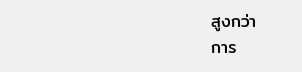สูงกว่า
การ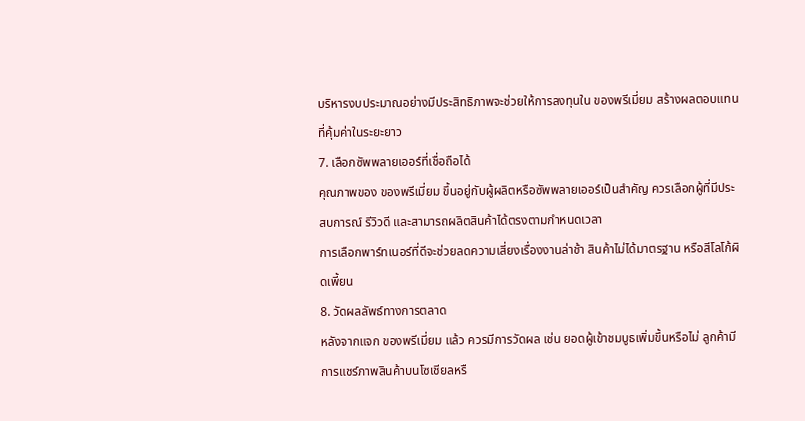บริหารงบประมาณอย่างมีประสิทธิภาพจะช่วยให้การลงทุนใน ของพรีเมี่ยม สร้างผลตอบแทนที่คุ้มค่าในระยะยาว
7. เลือกซัพพลายเออร์ที่เชื่อถือได้
คุณภาพของ ของพรีเมี่ยม ขึ้นอยู่กับผู้ผลิตหรือซัพพลายเออร์เป็นสำคัญ ควรเลือกผู้ที่มีประสบการณ์ รีวิวดี และสามารถผลิตสินค้าได้ตรงตามกำหนดเวลา
การเลือกพาร์ทเนอร์ที่ดีจะช่วยลดความเสี่ยงเรื่องงานล่าช้า สินค้าไม่ได้มาตรฐาน หรือสีโลโก้ผิดเพี้ยน
8. วัดผลลัพธ์ทางการตลาด
หลังจากแจก ของพรีเมี่ยม แล้ว ควรมีการวัดผล เช่น ยอดผู้เข้าชมบูธเพิ่มขึ้นหรือไม่ ลูกค้ามีการแชร์ภาพสินค้าบนโซเชียลหรื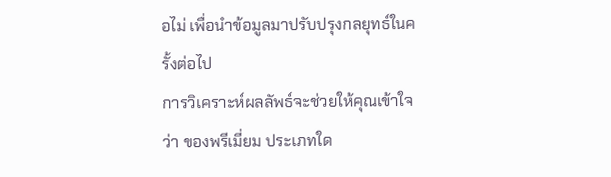อไม่ เพื่อนำข้อมูลมาปรับปรุงกลยุทธ์ในครั้งต่อไป
การวิเคราะห์ผลลัพธ์จะช่วยให้คุณเข้าใจว่า ของพรีเมี่ยม ประเภทใด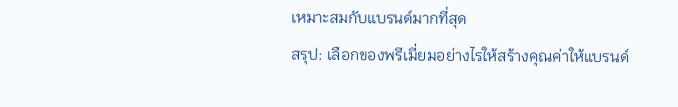เหมาะสมกับแบรนด์มากที่สุด
สรุป: เลือกของพรีเมี่ยมอย่างไรให้สร้างคุณค่าให้แบรนด์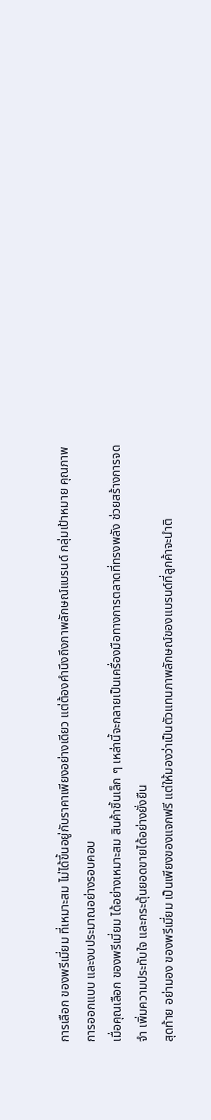การเลือก ของพรีเมี่ยม ที่เหมาะสม ไม่ได้ขึ้นอยู่กับราคาเพียงอย่างเดียว แต่ต้องคำนึงถึงภาพลักษณ์แบรนด์ กลุ่มเป้าหมาย คุณภาพ การออกแบบ และงบประมาณอย่างรอบคอบ
เมื่อคุณเลือก ของพรีเมี่ยม ได้อย่างเหมาะสม สินค้าชิ้นเล็ก ๆ เหล่านี้จะกลายเป็นเครื่องมือทางการตลาดที่ทรงพลัง ช่วยสร้างการจดจำ เพิ่มความประทับใจ และกระตุ้นยอดขายได้อย่างยั่งยืน
สุดท้าย อย่ามอง ของพรีเมี่ยม เป็นเพียงของแจกฟรี แต่ให้มองว่าเป็นตัวแทนภาพลักษณ์ของแบรนด์ที่ลูกค้าจะนำติ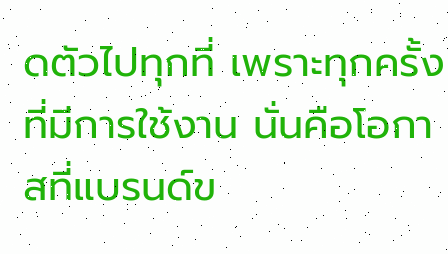ดตัวไปทุกที่ เพราะทุกครั้งที่มีการใช้งาน นั่นคือโอกาสที่แบรนด์ข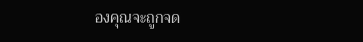องคุณจะถูกจด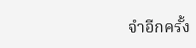จำอีกครั้ง